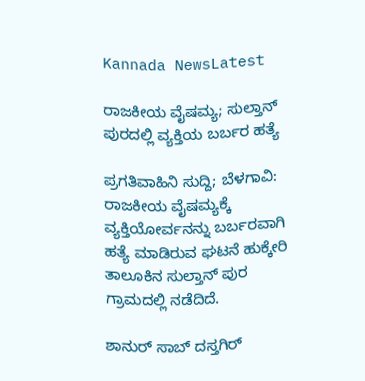Kannada NewsLatest

ರಾಜಕೀಯ ವೈಷಮ್ಯ; ಸುಲ್ತಾನ್ ಪುರದಲ್ಲಿ ವ್ಯಕ್ತಿಯ ಬರ್ಬರ ಹತ್ಯೆ

ಪ್ರಗತಿವಾಹಿನಿ ಸುದ್ದಿ; ಬೆಳಗಾವಿ: ರಾಜಕೀಯ ವೈಷಮ್ಯಕ್ಕೆ ವ್ಯಕ್ತಿಯೋರ್ವನನ್ನು ಬರ್ಬರವಾಗಿ ಹತ್ಯೆ ಮಾಡಿರುವ ಘಟನೆ ಹುಕ್ಕೇರಿ ತಾಲೂಕಿನ ಸುಲ್ತಾನ್ ಪುರ ಗ್ರಾಮದಲ್ಲಿ ನಡೆದಿದೆ.

ಶಾನುರ್ ಸಾಬ್ ದಸ್ತಗಿರ್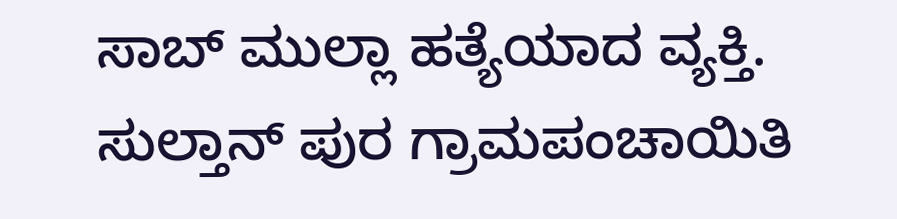ಸಾಬ್ ಮುಲ್ಲಾ ಹತ್ಯೆಯಾದ ವ್ಯಕ್ತಿ. ಸುಲ್ತಾನ್ ಪುರ ಗ್ರಾಮಪಂಚಾಯಿತಿ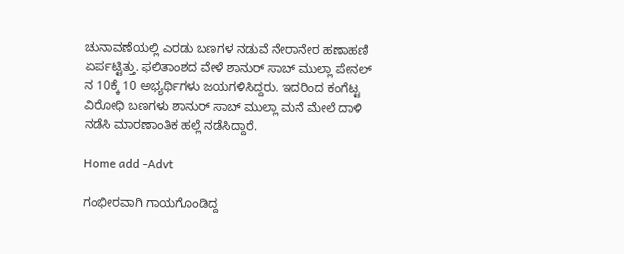ಚುನಾವಣೆಯಲ್ಲಿ ಎರಡು ಬಣಗಳ ನಡುವೆ ನೇರಾನೇರ ಹಣಾಹಣಿ ಏರ್ಪಟ್ಟಿತ್ತು. ಫಲಿತಾಂಶದ ವೇಳೆ ಶಾನುರ್ ಸಾಬ್ ಮುಲ್ಲಾ ಪೇನಲ್ ನ 10ಕ್ಕೆ 10 ಅಭ್ಯರ್ಥಿಗಳು ಜಯಗಳಿಸಿದ್ದರು. ಇದರಿಂದ ಕಂಗೆಟ್ಟ ವಿರೋಧಿ ಬಣಗಳು ಶಾನುರ್ ಸಾಬ್ ಮುಲ್ಲಾ ಮನೆ ಮೇಲೆ ದಾಳಿ ನಡೆಸಿ ಮಾರಣಾಂತಿಕ ಹಲ್ಲೆ ನಡೆಸಿದ್ದಾರೆ.

Home add -Advt

ಗಂಭೀರವಾಗಿ ಗಾಯಗೊಂಡಿದ್ದ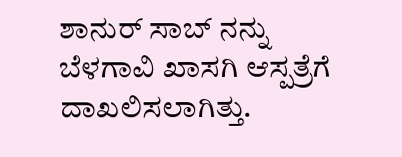ಶಾನುರ್ ಸಾಬ್ ನನ್ನು ಬೆಳಗಾವಿ ಖಾಸಗಿ ಆಸ್ಪತ್ರೆಗೆ ದಾಖಲಿಸಲಾಗಿತ್ತು.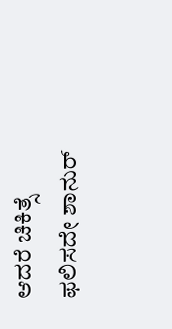ಆದರೆ ಚಿಕಿತ್ಸೆ ಫಲಿಸದೇ ಶಾನುರ್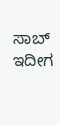ಸಾಬ್ ಇದೀಗ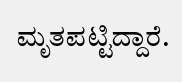ಮೃತಪಟ್ಟಿದ್ದಾರೆ.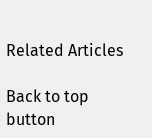Related Articles

Back to top button